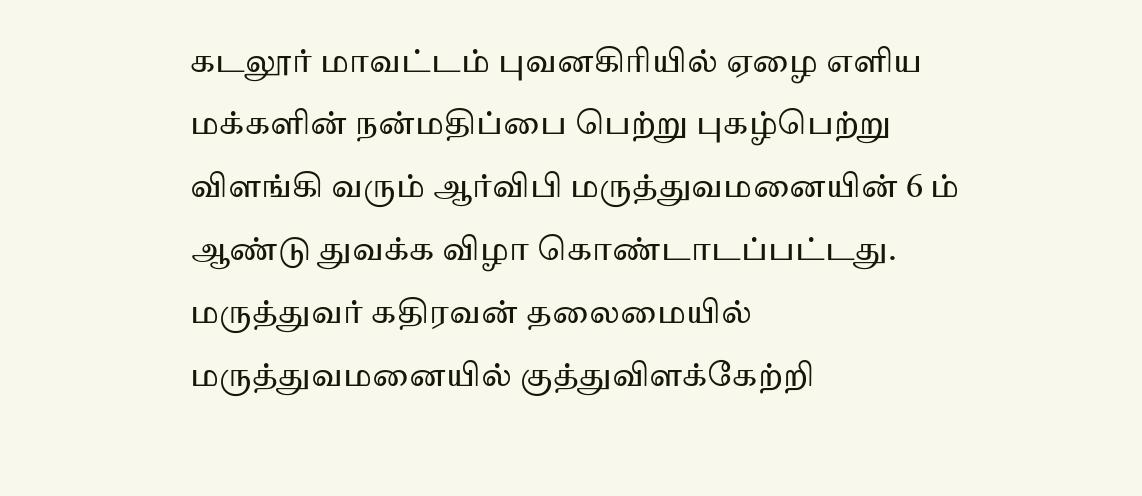கடலூர் மாவட்டம் புவனகிரியில் ஏழை எளிய மக்களின் நன்மதிப்பை பெற்று புகழ்பெற்று விளங்கி வரும் ஆர்விபி மருத்துவமனையின் 6 ம் ஆண்டு துவக்க விழா கொண்டாடப்பட்டது. மருத்துவர் கதிரவன் தலைமையில் மருத்துவமனையில் குத்துவிளக்கேற்றி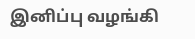இனிப்பு வழங்கி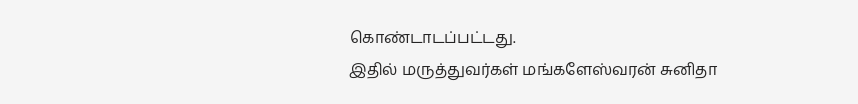கொண்டாடப்பட்டது.
இதில் மருத்துவர்கள் மங்களேஸ்வரன் சுனிதா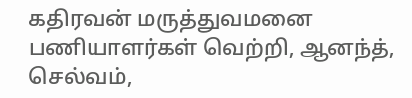கதிரவன் மருத்துவமனை பணியாளர்கள் வெற்றி, ஆனந்த், செல்வம்,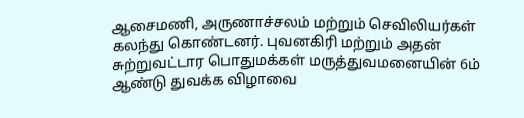ஆசைமணி, அருணாச்சலம் மற்றும் செவிலியர்கள் கலந்து கொண்டனர். புவனகிரி மற்றும் அதன் சுற்றுவட்டார பொதுமக்கள் மருத்துவமனையின் 6ம் ஆண்டு துவக்க விழாவை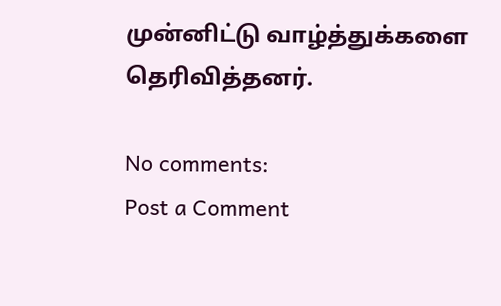முன்னிட்டு வாழ்த்துக்களை தெரிவித்தனர்.

No comments:
Post a Comment